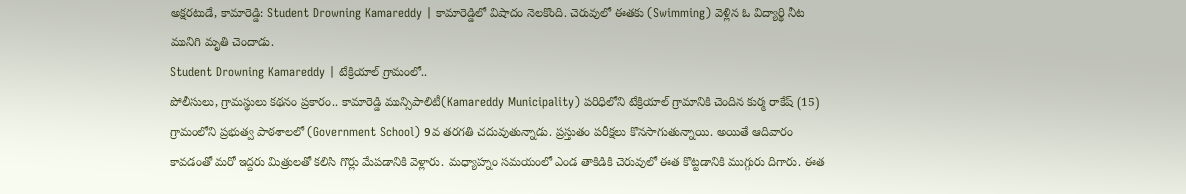అక్షరటుడే, కామారెడ్డి: Student Drowning Kamareddy | కామారెడ్డిలో విషాదం నెలకొంది. చెరువులో ఈతకు (Swimming) వెళ్లిన ఓ విద్యార్థి నీట మునిగి మృతి చెందాడు.
Student Drowning Kamareddy | టేక్రియాల్ గ్రామంలో..
పోలీసులు, గ్రామస్థులు కథనం ప్రకారం.. కామారెడ్డి మున్సిపాలిటీ(Kamareddy Municipality) పరిధిలోని టేక్రియాల్ గ్రామానికి చెందిన కుర్మ రాకేష్ (15) గ్రామంలోని ప్రభుత్వ పాఠశాలలో (Government School) 9వ తరగతి చదువుతున్నాడు. ప్రస్తుతం పరీక్షలు కొనసాగుతున్నాయి. అయితే ఆదివారం కావడంతో మరో ఇద్దరు మిత్రులతో కలిసి గొర్లు మేపడానికి వెళ్లారు. మధ్యాహ్నం సమయంలో ఎండ తాకిడికి చెరువులో ఈత కొట్టడానికి ముగ్గురు దిగారు. ఈత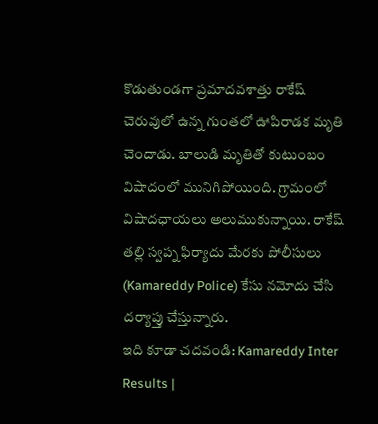కొడుతుండగా ప్రమాదవశాత్తు రాకేష్ చెరువులో ఉన్న గుంతలో ఊపిరాడక మృతి చెందాడు. బాలుడి మృతితో కుటుంబం విషాదంలో మునిగిపోయింది. గ్రామంలో విషాదఛాయలు అలుముకున్నాయి. రాకేష్ తల్లి స్వప్న ఫిర్యాదు మేరకు పోలీసులు (Kamareddy Police) కేసు నమోదు చేసి దర్యాప్తు చేస్తున్నారు.
ఇది కూడా చదవండి: Kamareddy Inter Results |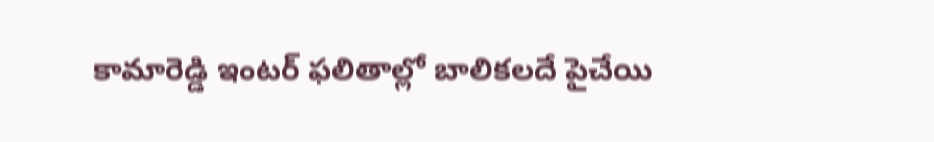కామారెడ్డి ఇంటర్ ఫలితాల్లో బాలికలదే పైచేయి